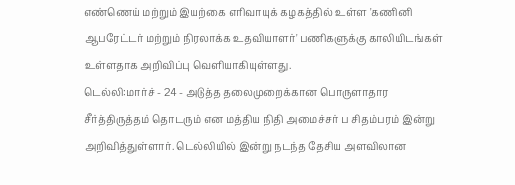எண்ணெய் மற்றும் இயற்கை எரிவாயுக் கழகத்தில் உள்ள 'கணினி ஆபரேட்டர் மற்றும் நிரலாக்க உதவியாளர்' பணிகளுக்கு காலியிடங்கள் உள்ளதாக அறிவிப்பு வெளியாகியுள்ளது.
டெல்லி:மார்ச் - 24 - அடுத்த தலைமுறைக்கான பொருளாதார சீர்த்திருத்தம் தொடரும் என மத்திய நிதி அமைச்சர் ப சிதம்பரம் இன்று அறிவித்துள்ளார். டெல்லியில் இன்று நடந்த தேசிய அளவிலான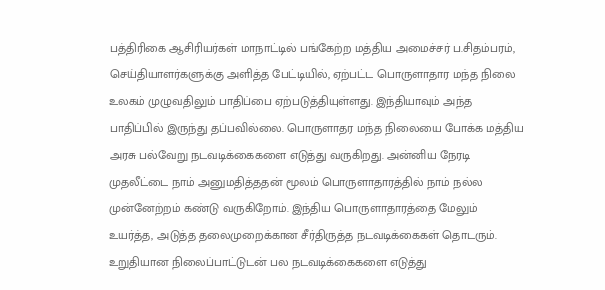பத்திரிகை ஆசிரியர்கள் மாநாட்டில் பங்கேற்ற மத்திய அமைச்சர் ப.சிதம்பரம், செய்தியாளர்களுக்கு அளித்த பேட்டியில், ஏற்பட்ட பொருளாதார மந்த நிலை உலகம் முழுவதிலும் பாதிப்பை ஏற்படுத்தியுள்ளது. இந்தியாவும் அந்த பாதிப்பில் இருந்து தப்பவில்லை. பொருளாதர மந்த நிலையை போக்க மத்திய அரசு பல்வேறு நடவடிக்கைகளை எடுத்து வருகிறது. அன்னிய நேரடி முதலீட்டை நாம் அனுமதித்ததன் மூலம் பொருளாதாரத்தில் நாம் நல்ல முன்னேற்றம் கண்டு வருகிறோம். இந்திய பொருளாதாரத்தை மேலும் உயர்த்த, அடுத்த தலைமுறைக்கான சீர்திருத்த நடவடிக்கைகள் தொடரும். உறுதியான நிலைப்பாட்டுடன் பல நடவடிக்கைகளை எடுத்து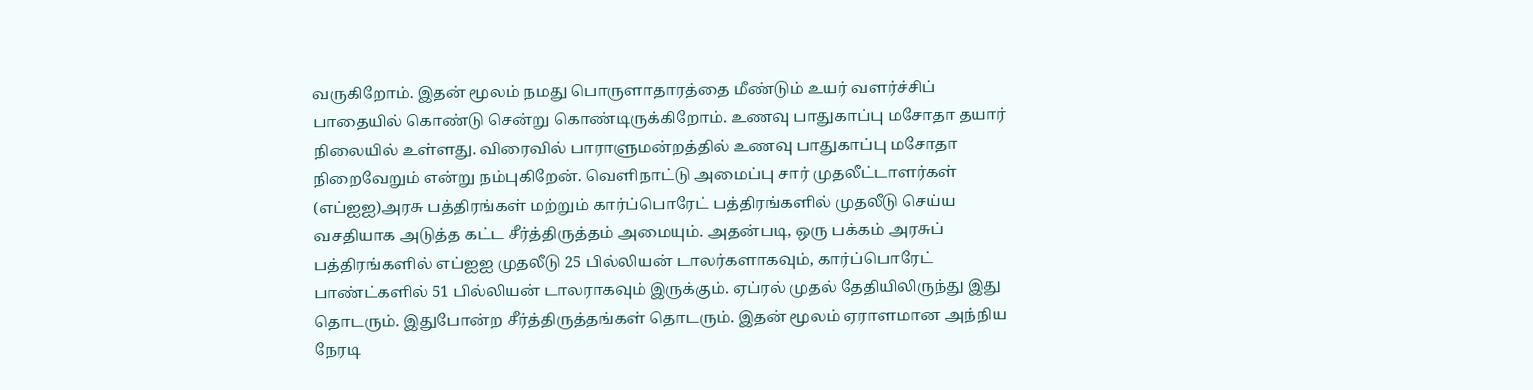வருகிறோம். இதன் மூலம் நமது பொருளாதாரத்தை மீண்டும் உயர் வளர்ச்சிப் பாதையில் கொண்டு சென்று கொண்டிருக்கிறோம். உணவு பாதுகாப்பு மசோதா தயார் நிலையில் உள்ளது. விரைவில் பாராளுமன்றத்தில் உணவு பாதுகாப்பு மசோதா நிறைவேறும் என்று நம்புகிறேன். வெளிநாட்டு அமைப்பு சார் முதலீட்டாளர்கள் (எப்ஐஐ)அரசு பத்திரங்கள் மற்றும் கார்ப்பொரேட் பத்திரங்களில் முதலீடு செய்ய வசதியாக அடுத்த கட்ட சீர்த்திருத்தம் அமையும். அதன்படி, ஒரு பக்கம் அரசுப் பத்திரங்களில் எப்ஐஐ முதலீடு 25 பில்லியன் டாலர்களாகவும், கார்ப்பொரேட் பாண்ட்களில் 51 பில்லியன் டாலராகவும் இருக்கும். ஏப்ரல் முதல் தேதியிலிருந்து இது தொடரும். இதுபோன்ற சீர்த்திருத்தங்கள் தொடரும். இதன் மூலம் ஏராளமான அந்நிய நேரடி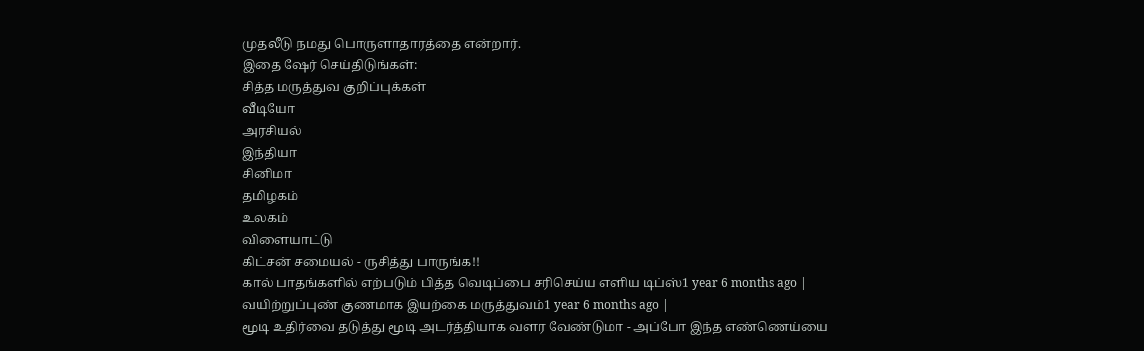முதலீடு நமது பொருளாதாரத்தை என்றார்.
இதை ஷேர் செய்திடுங்கள்:
சித்த மருத்துவ குறிப்புக்கள்
வீடியோ
அரசியல்
இந்தியா
சினிமா
தமிழகம்
உலகம்
விளையாட்டு
கிட்சன் சமையல் - ருசித்து பாருங்க!!
கால் பாதங்களில் எற்படும் பித்த வெடிப்பை சரிசெய்ய எளிய டிப்ஸ்1 year 6 months ago |
வயிற்றுப்புண் குணமாக இயற்கை மருத்துவம்1 year 6 months ago |
மூடி உதிர்வை தடுத்து மூடி அடர்த்தியாக வளர வேண்டுமா - அப்போ இந்த எண்ணெய்யை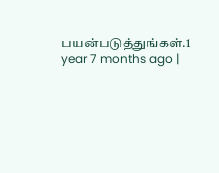பயன்படுத்துங்கள்.1 year 7 months ago |